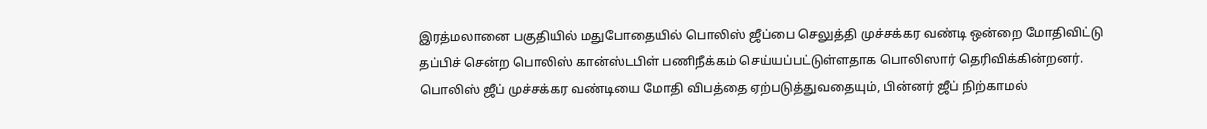இரத்மலானை பகுதியில் மதுபோதையில் பொலிஸ் ஜீப்பை செலுத்தி முச்சக்கர வண்டி ஒன்றை மோதிவிட்டு தப்பிச் சென்ற பொலிஸ் கான்ஸ்டபிள் பணிநீக்கம் செய்யப்பட்டுள்ளதாக பொலிஸார் தெரிவிக்கின்றனர்.
பொலிஸ் ஜீப் முச்சக்கர வண்டியை மோதி விபத்தை ஏற்படுத்துவதையும், பின்னர் ஜீப் நிற்காமல்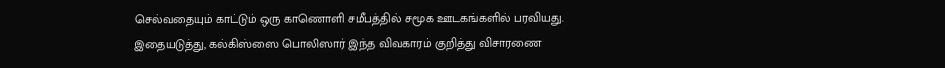செல்வதையும் காட்டும் ஒரு காணொளி சமீபத்தில் சமூக ஊடகங்களில் பரவியது.
இதையடுத்து, கல்கிஸ்ஸை பொலிஸார் இந்த விவகாரம் குறித்து விசாரணை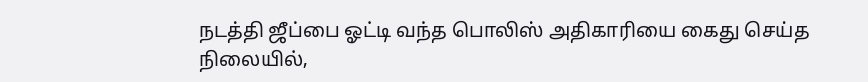நடத்தி ஜீப்பை ஓட்டி வந்த பொலிஸ் அதிகாரியை கைது செய்த நிலையில்,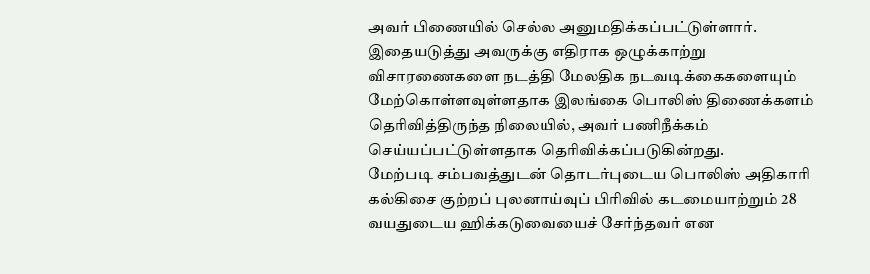அவர் பிணையில் செல்ல அனுமதிக்கப்பட்டுள்ளார்.
இதையடுத்து அவருக்கு எதிராக ஒழுக்காற்று விசாரணைகளை நடத்தி மேலதிக நடவடிக்கைகளையும் மேற்கொள்ளவுள்ளதாக இலங்கை பொலிஸ் திணைக்களம் தெரிவித்திருந்த நிலையில், அவர் பணிநீக்கம் செய்யப்பட்டுள்ளதாக தெரிவிக்கப்படுகின்றது.
மேற்படி சம்பவத்துடன் தொடர்புடைய பொலிஸ் அதிகாரி கல்கிசை குற்றப் புலனாய்வுப் பிரிவில் கடமையாற்றும் 28 வயதுடைய ஹிக்கடுவையைச் சேர்ந்தவர் என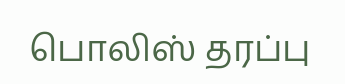பொலிஸ் தரப்பு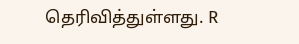தெரிவித்துள்ளது. R